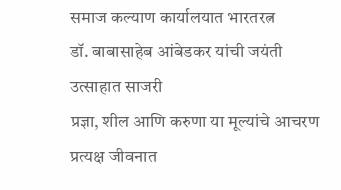समाज कल्याण कार्यालयात भारतरत्न
डॉ. बाबासाहेब आंबेडकर यांची जयंती उत्साहात साजरी
प्रज्ञा, शील आणि करुणा या मूल्यांचे आचरण प्रत्यक्ष जीवनात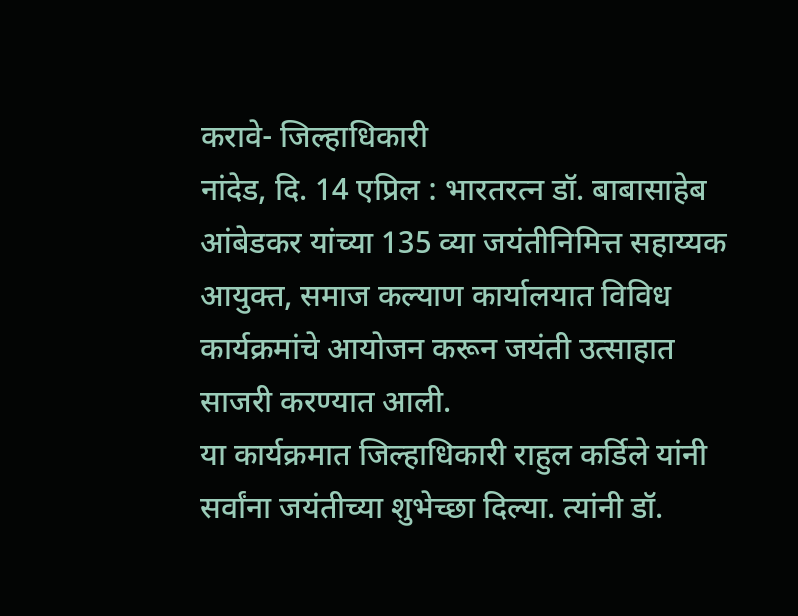करावे- जिल्हाधिकारी
नांदेड, दि. 14 एप्रिल : भारतरत्न डॉ. बाबासाहेब आंबेडकर यांच्या 135 व्या जयंतीनिमित्त सहाय्यक आयुक्त, समाज कल्याण कार्यालयात विविध कार्यक्रमांचे आयोजन करून जयंती उत्साहात साजरी करण्यात आली.
या कार्यक्रमात जिल्हाधिकारी राहुल कर्डिले यांनी सर्वांना जयंतीच्या शुभेच्छा दिल्या. त्यांनी डॉ.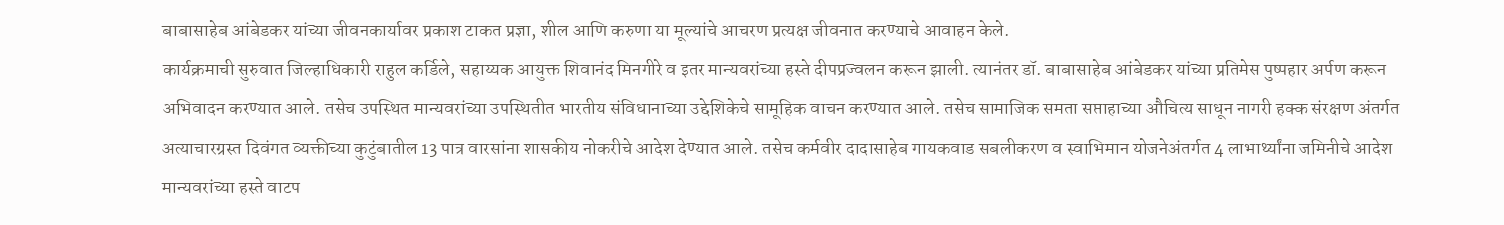बाबासाहेब आंबेडकर यांच्या जीवनकार्यावर प्रकाश टाकत प्रज्ञा, शील आणि करुणा या मूल्यांचे आचरण प्रत्यक्ष जीवनात करण्याचे आवाहन केले.
कार्यक्रमाची सुरुवात जिल्हाधिकारी राहुल कर्डिले, सहाय्यक आयुक्त शिवानंद मिनगीरे व इतर मान्यवरांच्या हस्ते दीपप्रज्वलन करून झाली. त्यानंतर डॉ. बाबासाहेब आंबेडकर यांच्या प्रतिमेस पुष्पहार अर्पण करून अभिवादन करण्यात आले. तसेच उपस्थित मान्यवरांच्या उपस्थितीत भारतीय संविधानाच्या उद्देशिकेचे सामूहिक वाचन करण्यात आले. तसेच सामाजिक समता सप्ताहाच्या औचित्य साधून नागरी हक्क संरक्षण अंतर्गत अत्याचारग्रस्त दिवंगत व्यक्तीच्या कुटुंबातील 13 पात्र वारसांना शासकीय नोकरीचे आदेश देण्यात आले. तसेच कर्मवीर दादासाहेब गायकवाड सबलीकरण व स्वाभिमान योजनेअंतर्गत 4 लाभार्थ्यांना जमिनीचे आदेश मान्यवरांच्या हस्ते वाटप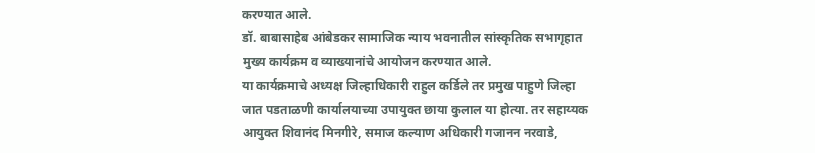करण्यात आले.
डॉ. बाबासाहेब आंबेडकर सामाजिक न्याय भवनातील सांस्कृतिक सभागृहात मुख्य कार्यक्रम व व्याख्यानांचे आयोजन करण्यात आले.
या कार्यक्रमाचे अध्यक्ष जिल्हाधिकारी राहुल कर्डिले तर प्रमुख पाहुणे जिल्हा जात पडताळणी कार्यालयाच्या उपायुक्त छाया कुलाल या होत्या. तर सहाय्यक आयुक्त शिवानंद मिनगीरे, समाज कल्याण अधिकारी गजानन नरवाडे,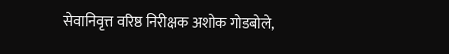सेवानिवृत्त वरिष्ठ निरीक्षक अशोक गोडबोले,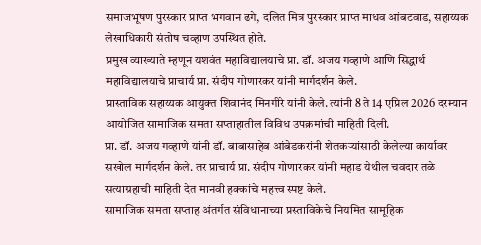समाजभूषण पुरस्कार प्राप्त भगवान ढगे, दलित मित्र पुरस्कार प्राप्त माधव आंबटवाड, सहाय्यक लेखाधिकारी संतोष चव्हाण उपस्थित होते.
प्रमुख व्याख्याते म्हणून यशवंत महाविद्यालयाचे प्रा. डॉ. अजय गव्हाणे आणि सिद्धार्थ महाविद्यालयाचे प्राचार्य प्रा. संदीप गोणारकर यांनी मार्गदर्शन केले.
प्रास्ताविक सहाय्यक आयुक्त शिवानंद मिनगीरे यांनी केले. त्यांनी 8 ते 14 एप्रिल 2026 दरम्यान आयोजित सामाजिक समता सप्ताहातील विविध उपक्रमांची माहिती दिली.
प्रा. डॉ. अजय गव्हाणे यांनी डॉ. बाबासाहेब आंबेडकरांनी शेतकऱ्यांसाठी केलेल्या कार्यावर सखोल मार्गदर्शन केले. तर प्राचार्य प्रा. संदीप गोणारकर यांनी महाड येथील चवदार तळे सत्याग्रहाची माहिती देत मानवी हक्कांचे महत्त्व स्पष्ट केले.
सामाजिक समता सप्ताह अंतर्गत संविधानाच्या प्रस्ताविकेचे नियमित सामूहिक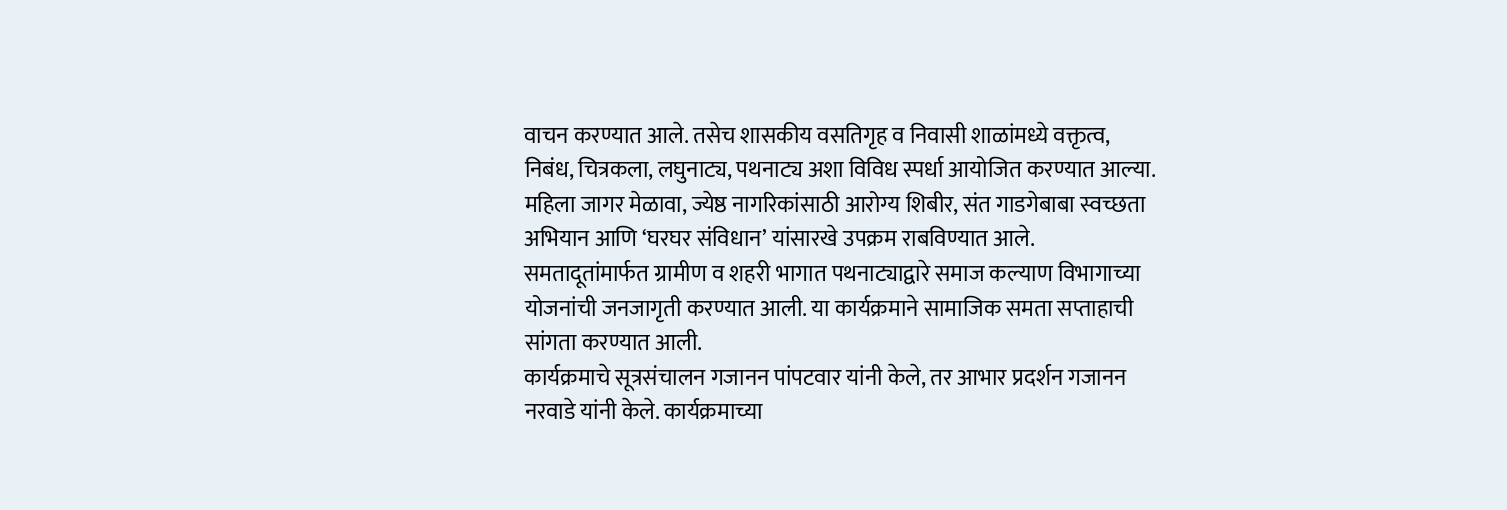वाचन करण्यात आले. तसेच शासकीय वसतिगृह व निवासी शाळांमध्ये वक्तृत्व, निबंध, चित्रकला, लघुनाट्य, पथनाट्य अशा विविध स्पर्धा आयोजित करण्यात आल्या. महिला जागर मेळावा, ज्येष्ठ नागरिकांसाठी आरोग्य शिबीर, संत गाडगेबाबा स्वच्छता अभियान आणि ‘घरघर संविधान’ यांसारखे उपक्रम राबविण्यात आले.
समतादूतांमार्फत ग्रामीण व शहरी भागात पथनाट्याद्वारे समाज कल्याण विभागाच्या योजनांची जनजागृती करण्यात आली. या कार्यक्रमाने सामाजिक समता सप्ताहाची सांगता करण्यात आली.
कार्यक्रमाचे सूत्रसंचालन गजानन पांपटवार यांनी केले, तर आभार प्रदर्शन गजानन नरवाडे यांनी केले. कार्यक्रमाच्या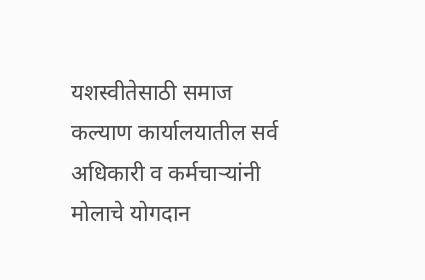यशस्वीतेसाठी समाज कल्याण कार्यालयातील सर्व अधिकारी व कर्मचाऱ्यांनी मोलाचे योगदान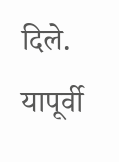दिले.
यापूर्वी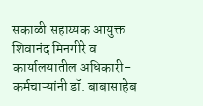सकाळी सहाय्यक आयुक्त शिवानंद मिनगीरे व कार्यालयातील अधिकारी-कर्मचाऱ्यांनी डॉ. बाबासाहेब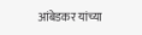आंबेडकर यांच्या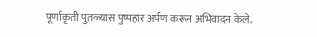पूर्णाकृती पुतळ्यास पुष्पहार अर्पण करून अभिवादन केले.